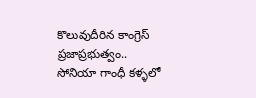కొలువుదీరిన కాంగ్రెస్ ప్రజాప్రభుత్వం.. సోనియా గాంధీ కళ్ళలో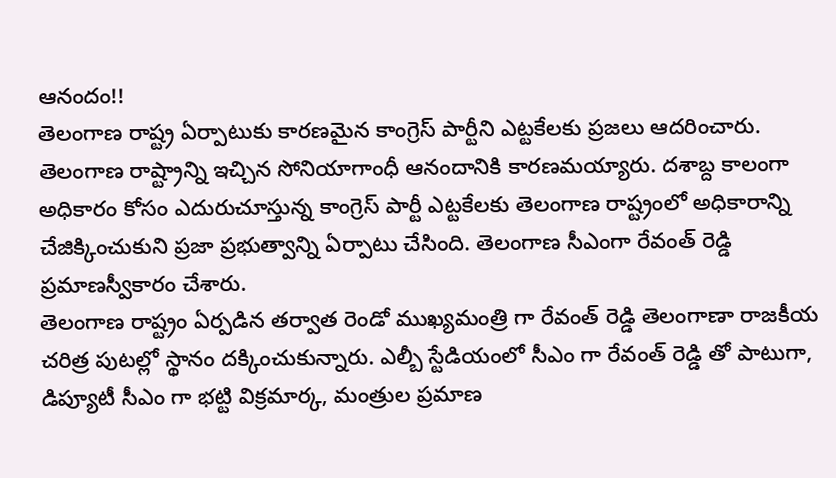ఆనందం!!
తెలంగాణ రాష్ట్ర ఏర్పాటుకు కారణమైన కాంగ్రెస్ పార్టీని ఎట్టకేలకు ప్రజలు ఆదరించారు. తెలంగాణ రాష్ట్రాన్ని ఇచ్చిన సోనియాగాంధీ ఆనందానికి కారణమయ్యారు. దశాబ్ద కాలంగా అధికారం కోసం ఎదురుచూస్తున్న కాంగ్రెస్ పార్టీ ఎట్టకేలకు తెలంగాణ రాష్ట్రంలో అధికారాన్ని చేజిక్కించుకుని ప్రజా ప్రభుత్వాన్ని ఏర్పాటు చేసింది. తెలంగాణ సీఎంగా రేవంత్ రెడ్డి ప్రమాణస్వీకారం చేశారు.
తెలంగాణ రాష్ట్రం ఏర్పడిన తర్వాత రెండో ముఖ్యమంత్రి గా రేవంత్ రెడ్డి తెలంగాణా రాజకీయ చరిత్ర పుటల్లో స్థానం దక్కించుకున్నారు. ఎల్బీ స్టేడియంలో సీఎం గా రేవంత్ రెడ్డి తో పాటుగా, డిప్యూటీ సీఎం గా భట్టి విక్రమార్క, మంత్రుల ప్రమాణ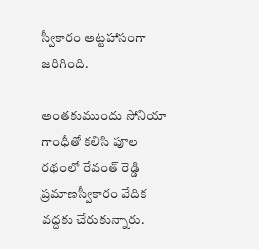స్వీకారం అట్టహాసంగా జరిగింది.

అంతకుముందు సోనియా గాంధీతో కలిసి పూల రథంలో రేవంత్ రెడ్డి ప్రమాణస్వీకారం వేదిక వద్దకు చేరుకున్నారు.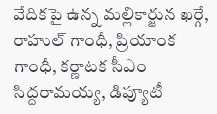వేదికపై ఉన్న మల్లికార్జున ఖర్గే, రాహుల్ గాంధీ, ప్రియాంక గాంధీ, కర్ణాటక సీఎం సిద్దరామయ్య, డిప్యూటీ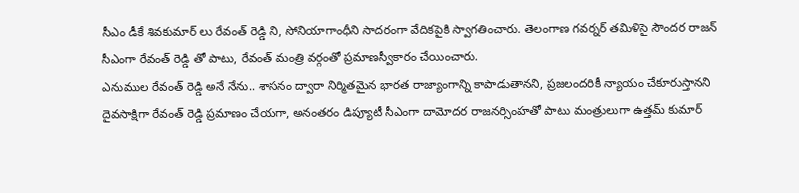సీఎం డీకే శివకుమార్ లు రేవంత్ రెడ్డి ని, సోనియాగాంధీని సాదరంగా వేదికపైకి స్వాగతించారు. తెలంగాణ గవర్నర్ తమిళిసై సౌందర రాజన్ సీఎంగా రేవంత్ రెడ్డి తో పాటు, రేవంత్ మంత్రి వర్గంతో ప్రమాణస్వీకారం చేయించారు.
ఎనుముల రేవంత్ రెడ్డి అనే నేను.. శాసనం ద్వారా నిర్మితమైన భారత రాజ్యాంగాన్ని కాపాడుతానని, ప్రజలందరికీ న్యాయం చేకూరుస్తానని దైవసాక్షిగా రేవంత్ రెడ్డి ప్రమాణం చేయగా, అనంతరం డిప్యూటీ సీఎంగా దామోదర రాజనర్సింహతో పాటు మంత్రులుగా ఉత్తమ్ కుమార్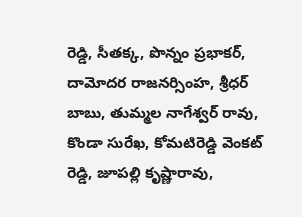రెడ్డి, సీతక్క, పొన్నం ప్రభాకర్, దామోదర రాజనర్సింహ, శ్రీధర్ బాబు, తుమ్మల నాగేశ్వర్ రావు, కొండా సురేఖ, కోమటిరెడ్డి వెంకట్ రెడ్డి, జూపల్లి కృష్ణారావు,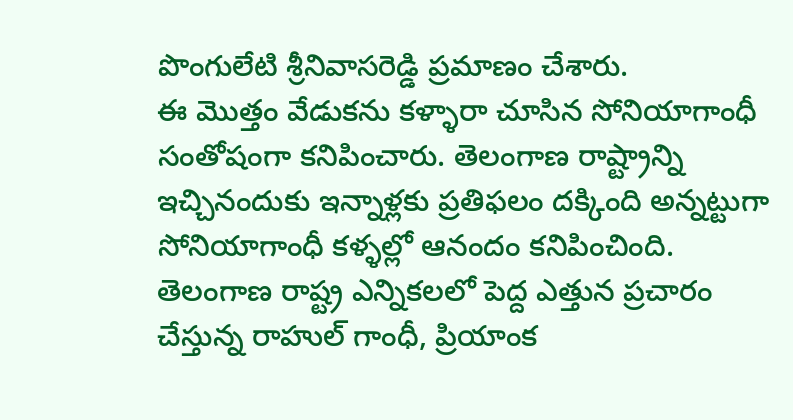పొంగులేటి శ్రీనివాసరెడ్డి ప్రమాణం చేశారు.
ఈ మొత్తం వేడుకను కళ్ళారా చూసిన సోనియాగాంధీ సంతోషంగా కనిపించారు. తెలంగాణ రాష్ట్రాన్ని ఇచ్చినందుకు ఇన్నాళ్లకు ప్రతిఫలం దక్కింది అన్నట్టుగా సోనియాగాంధీ కళ్ళల్లో ఆనందం కనిపించింది. తెలంగాణ రాష్ట్ర ఎన్నికలలో పెద్ద ఎత్తున ప్రచారం చేస్తున్న రాహుల్ గాంధీ, ప్రియాంక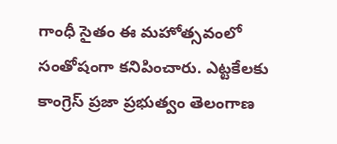గాంధీ సైతం ఈ మహోత్సవంలో సంతోషంగా కనిపించారు. ఎట్టకేలకు కాంగ్రెస్ ప్రజా ప్రభుత్వం తెలంగాణ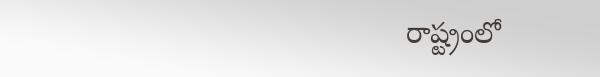రాష్ట్రంలో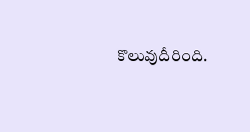కొలువుదీరింది.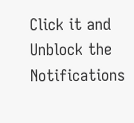Click it and Unblock the Notifications